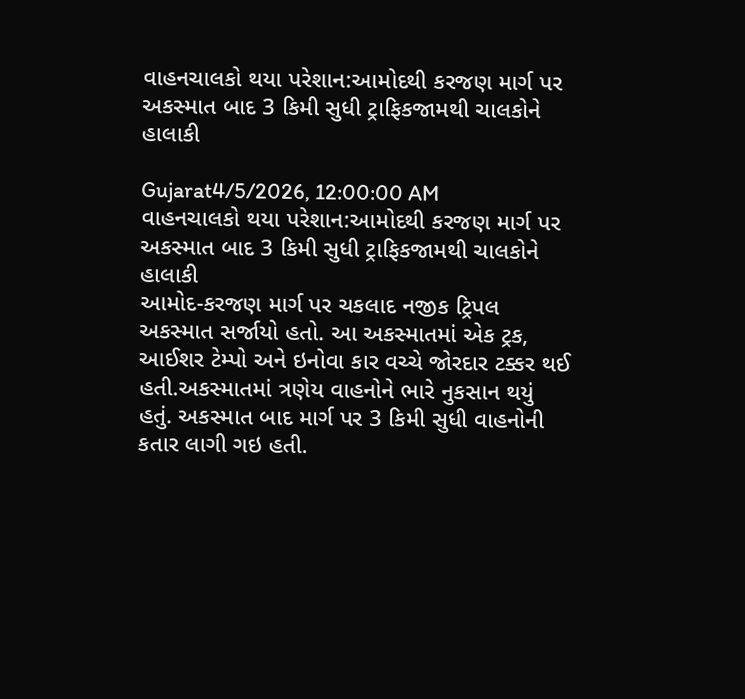વાહનચાલકો થયા પરેશાન:આમોદથી કરજણ માર્ગ પર અકસ્માત બાદ 3 કિમી સુધી ટ્રાફિકજામથી ચાલકોને હાલાકી

Gujarat4/5/2026, 12:00:00 AM
વાહનચાલકો થયા પરેશાન:આમોદથી કરજણ માર્ગ પર અકસ્માત બાદ 3 કિમી સુધી ટ્રાફિકજામથી ચાલકોને હાલાકી
આમોદ-કરજણ માર્ગ પર ચકલાદ નજીક ટ્રિપલ અકસ્માત સર્જાયો હતો. આ અકસ્માતમાં એક ટ્રક, આઈશર ટેમ્પો અને ઇનોવા કાર વચ્ચે જોરદાર ટક્કર થઈ હતી.અકસ્માતમાં ત્રણેય વાહનોને ભારે નુકસાન થયું હતું. અકસ્માત બાદ માર્ગ પર 3 કિમી સુધી વાહનોની કતાર લાગી ગઇ હતી.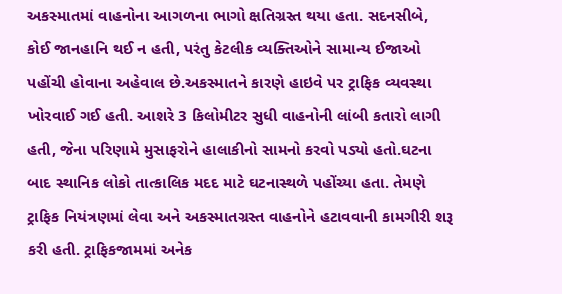અકસ્માતમાં વાહનોના આગળના ભાગો ક્ષતિગ્રસ્ત થયા હતા. સદનસીબે, કોઈ જાનહાનિ થઈ ન હતી, પરંતુ કેટલીક વ્યક્તિઓને સામાન્ય ઈજાઓ પહોંચી હોવાના અહેવાલ છે.અકસ્માતને કારણે હાઇવે પર ટ્રાફિક વ્યવસ્થા ખોરવાઈ ગઈ હતી. આશરે 3 કિલોમીટર સુધી વાહનોની લાંબી કતારો લાગી હતી, જેના પરિણામે મુસાફરોને હાલાકીનો સામનો કરવો પડ્યો હતો.ઘટના બાદ સ્થાનિક લોકો તાત્કાલિક મદદ માટે ઘટનાસ્થળે પહોંચ્યા હતા. તેમણે ટ્રાફિક નિયંત્રણમાં લેવા અને અકસ્માતગ્રસ્ત વાહનોને હટાવવાની કામગીરી શરૂ કરી હતી. ટ્રાફિકજામમાં અનેક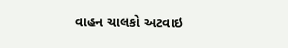વાહન ચાલકો અટવાઇ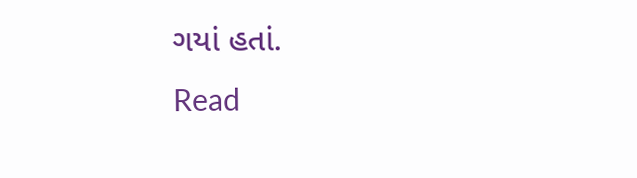ગયાં હતાં.
Read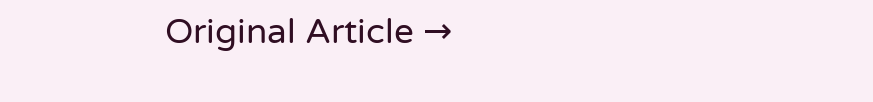Original Article →